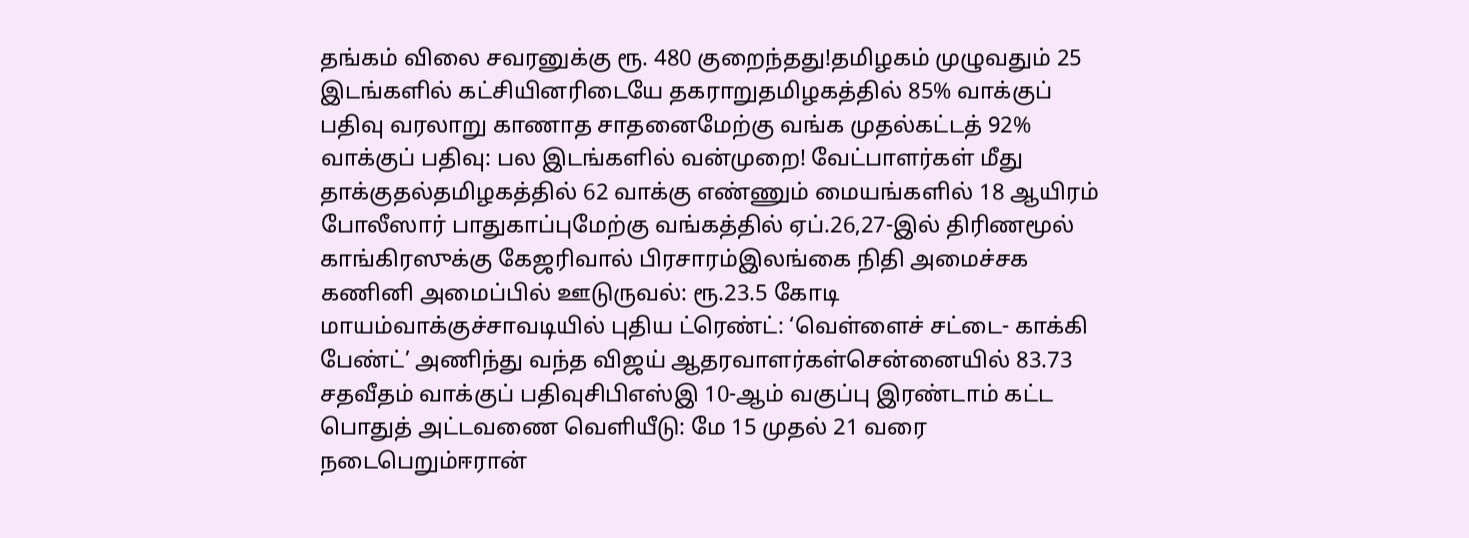தங்கம் விலை சவரனுக்கு ரூ. 480 குறைந்தது!தமிழகம் முழுவதும் 25 இடங்களில் கட்சியினரிடையே தகராறுதமிழகத்தில் 85% வாக்குப் பதிவு வரலாறு காணாத சாதனைமேற்கு வங்க முதல்கட்டத் 92% வாக்குப் பதிவு: பல இடங்களில் வன்முறை! வேட்பாளர்கள் மீது தாக்குதல்தமிழகத்தில் 62 வாக்கு எண்ணும் மையங்களில் 18 ஆயிரம் போலீஸார் பாதுகாப்புமேற்கு வங்கத்தில் ஏப்.26,27-இல் திரிணமூல் காங்கிரஸுக்கு கேஜரிவால் பிரசாரம்இலங்கை நிதி அமைச்சக கணினி அமைப்பில் ஊடுருவல்: ரூ.23.5 கோடி மாயம்வாக்குச்சாவடியில் புதிய ட்ரெண்ட்: ‘வெள்ளைச் சட்டை- காக்கி பேண்ட்’ அணிந்து வந்த விஜய் ஆதரவாளர்கள்சென்னையில் 83.73 சதவீதம் வாக்குப் பதிவுசிபிஎஸ்இ 10-ஆம் வகுப்பு இரண்டாம் கட்ட பொதுத் அட்டவணை வெளியீடு: மே 15 முதல் 21 வரை நடைபெறும்ஈரான்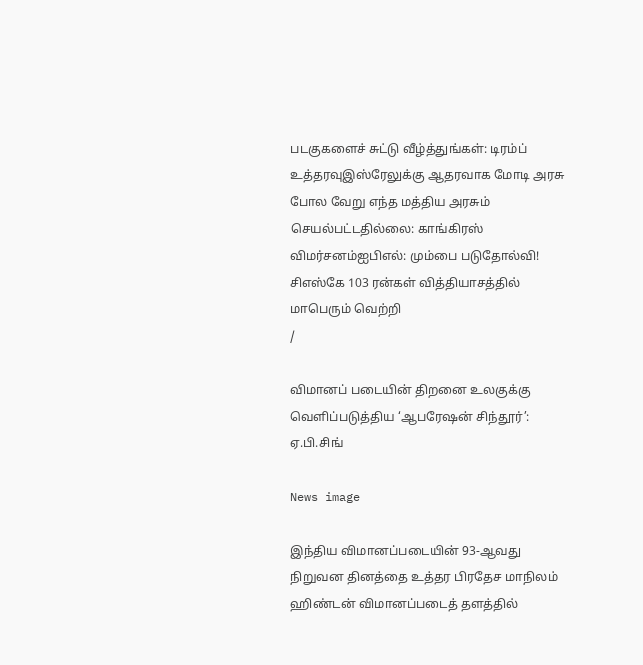படகுகளைச் சுட்டு வீழ்த்துங்கள்: டிரம்ப் உத்தரவுஇஸ்ரேலுக்கு ஆதரவாக மோடி அரசு போல வேறு எந்த மத்திய அரசும் செயல்பட்டதில்லை: காங்கிரஸ் விமர்சனம்ஐபிஎல்: மும்பை படுதோல்வி! சிஎஸ்கே 103 ரன்கள் வித்தியாசத்தில் மாபெரும் வெற்றி
/

விமானப் படையின் திறனை உலகுக்கு வெளிப்படுத்திய ‘ஆபரேஷன் சிந்தூர்’: ஏ.பி.சிங்

News image

இந்திய விமானப்படையின் 93-ஆவது நிறுவன தினத்தை உத்தர பிரதேச மாநிலம் ஹிண்டன் விமானப்படைத் தளத்தில்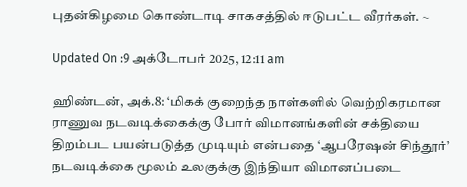புதன்கிழமை கொண்டாடி சாகசத்தில் ஈடுபட்ட வீரர்கள். ~

Updated On :9 அக்டோபர் 2025, 12:11 am

ஹிண்டன், அக்.8: ‘மிகக் குறைந்த நாள்களில் வெற்றிகரமான ராணுவ நடவடிக்கைக்கு போர் விமானங்களின் சக்தியை திறம்பட பயன்படுத்த முடியும் என்பதை ‘ஆபரேஷன் சிந்தூர்’ நடவடிக்கை மூலம் உலகுக்கு இந்தியா விமானப்படை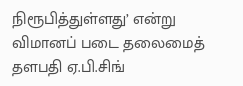நிரூபித்துள்ளது’ என்று விமானப் படை தலைமைத் தளபதி ஏ.பி.சிங்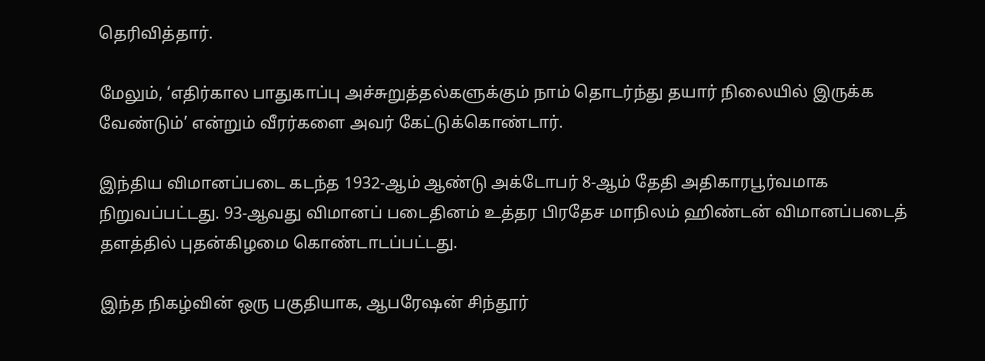தெரிவித்தார்.

மேலும், ‘எதிர்கால பாதுகாப்பு அச்சுறுத்தல்களுக்கும் நாம் தொடர்ந்து தயார் நிலையில் இருக்க வேண்டும்’ என்றும் வீரர்களை அவர் கேட்டுக்கொண்டார்.

இந்திய விமானப்படை கடந்த 1932-ஆம் ஆண்டு அக்டோபர் 8-ஆம் தேதி அதிகாரபூர்வமாக நிறுவப்பட்டது. 93-ஆவது விமானப் படைதினம் உத்தர பிரதேச மாநிலம் ஹிண்டன் விமானப்படைத் தளத்தில் புதன்கிழமை கொண்டாடப்பட்டது.

இந்த நிகழ்வின் ஒரு பகுதியாக, ஆபரேஷன் சிந்தூர்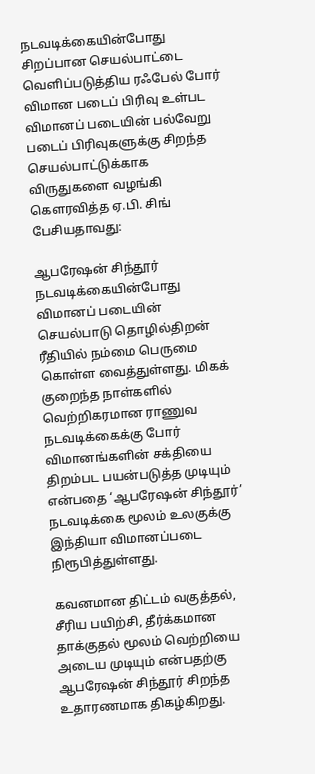நடவடிக்கையின்போது சிறப்பான செயல்பாட்டை வெளிப்படுத்திய ரஃபேல் போர் விமான படைப் பிரிவு உள்பட விமானப் படையின் பல்வேறு படைப் பிரிவுகளுக்கு சிறந்த செயல்பாட்டுக்காக விருதுகளை வழங்கி கெளரவித்த ஏ.பி. சிங் பேசியதாவது:

ஆபரேஷன் சிந்தூர் நடவடிக்கையின்போது விமானப் படையின் செயல்பாடு தொழில்திறன் ரீதியில் நம்மை பெருமை கொள்ள வைத்துள்ளது. மிகக் குறைந்த நாள்களில் வெற்றிகரமான ராணுவ நடவடிக்கைக்கு போர் விமானங்களின் சக்தியை திறம்பட பயன்படுத்த முடியும் என்பதை ‘ஆபரேஷன் சிந்தூர்’ நடவடிக்கை மூலம் உலகுக்கு இந்தியா விமானப்படை நிரூபித்துள்ளது.

கவனமான திட்டம் வகுத்தல், சீரிய பயிற்சி, தீர்க்கமான தாக்குதல் மூலம் வெற்றியை அடைய முடியும் என்பதற்கு ஆபரேஷன் சிந்தூர் சிறந்த உதாரணமாக திகழ்கிறது.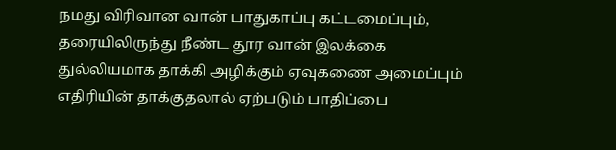நமது விரிவான வான் பாதுகாப்பு கட்டமைப்பும், தரையிலிருந்து நீண்ட தூர வான் இலக்கை துல்லியமாக தாக்கி அழிக்கும் ஏவுகணை அமைப்பும் எதிரியின் தாக்குதலால் ஏற்படும் பாதிப்பை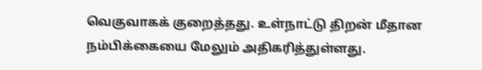வெகுவாகக் குறைத்தது. உள்நாட்டு திறன் மீதான நம்பிக்கையை மேலும் அதிகரித்துள்ளது.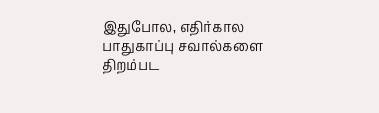இதுபோல, எதிர்கால பாதுகாப்பு சவால்களை திறம்பட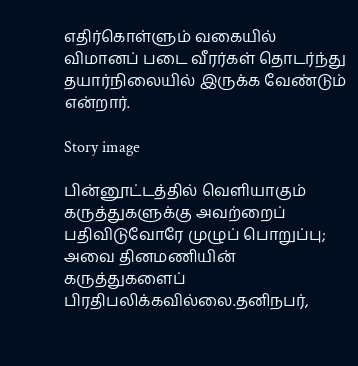எதிர்கொள்ளும் வகையில் விமானப் படை வீரர்கள் தொடர்ந்து தயார்நிலையில் இருக்க வேண்டும் என்றார்.

Story image

பின்னூட்டத்தில் வெளியாகும் கருத்துகளுக்கு அவற்றைப் பதிவிடுவோரே முழுப் பொறுப்பு; அவை தினமணியின் கருத்துகளைப் பிரதிபலிக்கவில்லை.தனிநபர்,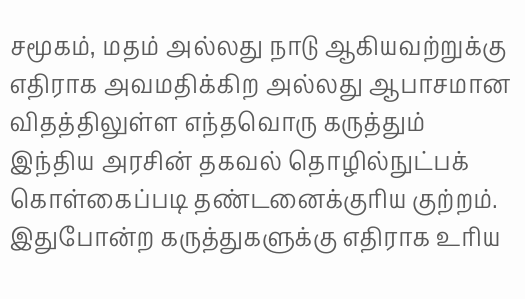சமூகம், மதம் அல்லது நாடு ஆகியவற்றுக்கு எதிராக அவமதிக்கிற அல்லது ஆபாசமான விதத்திலுள்ள எந்தவொரு கருத்தும் இந்திய அரசின் தகவல் தொழில்நுட்பக் கொள்கைப்படி தண்டனைக்குரிய குற்றம். இதுபோன்ற கருத்துகளுக்கு எதிராக உரிய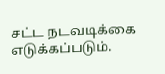சட்ட நடவடிக்கை எடுக்கப்படும்.